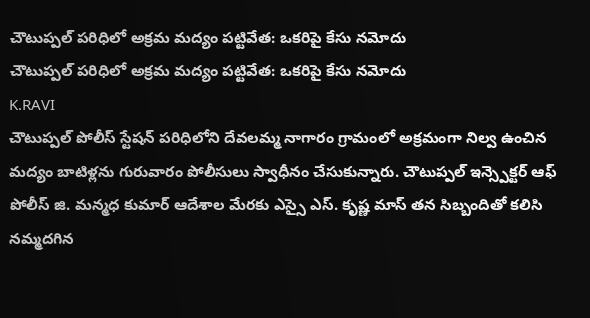చౌటుప్పల్ పరిధిలో అక్రమ మద్యం పట్టివేత: ఒకరిపై కేసు నమోదు
చౌటుప్పల్ పరిధిలో అక్రమ మద్యం పట్టివేత: ఒకరిపై కేసు నమోదు
K.RAVI
చౌటుప్పల్ పోలీస్ స్టేషన్ పరిధిలోని దేవలమ్మ నాగారం గ్రామంలో అక్రమంగా నిల్వ ఉంచిన మద్యం బాటిళ్లను గురువారం పోలీసులు స్వాధీనం చేసుకున్నారు. చౌటుప్పల్ ఇన్స్పెక్టర్ ఆఫ్ పోలీస్ జి. మన్మధ కుమార్ ఆదేశాల మేరకు ఎస్సై ఎస్. కృష్ణ మాస్ తన సిబ్బందితో కలిసి నమ్మదగిన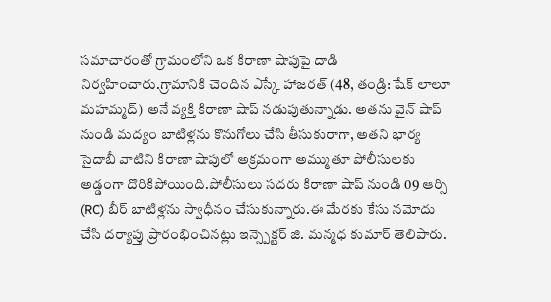సమాచారంతో గ్రామంలోని ఒక కిరాణా షాపుపై దాడి నిర్వహించారు.గ్రామానికి చెందిన ఎస్కే హాజరత్ (48, తండ్రి: షేక్ లాలూ మహమ్మద్) అనే వ్యక్తి కిరాణా షాప్ నడుపుతున్నాడు. అతను వైన్ షాప్ నుండి మద్యం బాటిళ్లను కొనుగోలు చేసి తీసుకురాగా, అతని భార్య సైదాబీ వాటిని కిరాణా షాపులో అక్రమంగా అమ్ముతూ పోలీసులకు అడ్డంగా దొరికిపోయింది.పోలీసులు సదరు కిరాణా షాప్ నుండి 09 ఆర్సి (RC) బీర్ బాటిళ్లను స్వాధీనం చేసుకున్నారు.ఈ మేరకు కేసు నమోదు చేసి దర్యాప్తు ప్రారంభించినట్లు ఇన్స్పెక్టర్ జి. మన్మధ కుమార్ తెలిపారు.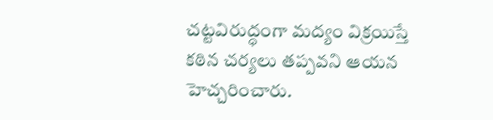చట్టవిరుద్ధంగా మద్యం విక్రయిస్తే కఠిన చర్యలు తప్పవని ఆయన హెచ్చరించారు.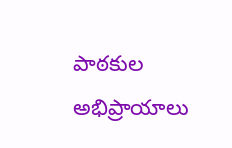పాఠకుల అభిప్రాయాలు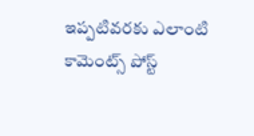ఇప్పటివరకు ఎలాంటి కామెంట్స్ పోస్ట్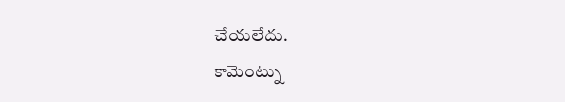చేయలేదు.
కామెంట్ను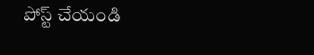పోస్ట్ చేయండి